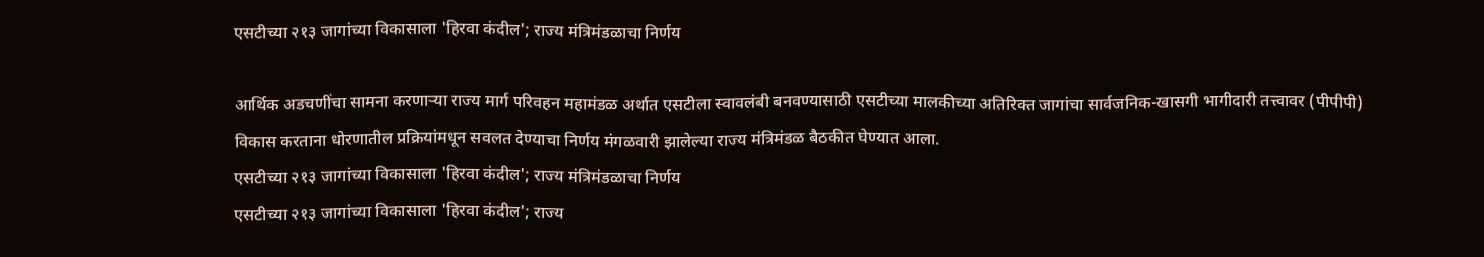एसटीच्या २१३ जागांच्या विकासाला 'हिरवा कंदील'; राज्य मंत्रिमंडळाचा निर्णय

आर्थिक अडचणींचा सामना करणाऱ्या राज्य मार्ग परिवहन महामंडळ अर्थात एसटीला स्वावलंबी बनवण्यासाठी एसटीच्या मालकीच्या अतिरिक्त जागांचा सार्वजनिक-खासगी भागीदारी तत्त्वावर (पीपीपी) विकास करताना धोरणातील प्रक्रियांमधून सवलत देण्याचा निर्णय मंगळवारी झालेल्या राज्य मंत्रिमंडळ बैठकीत घेण्यात आला.
एसटीच्या २१३ जागांच्या विकासाला 'हिरवा कंदील'; राज्य मंत्रिमंडळाचा निर्णय
एसटीच्या २१३ जागांच्या विकासाला 'हिरवा कंदील'; राज्य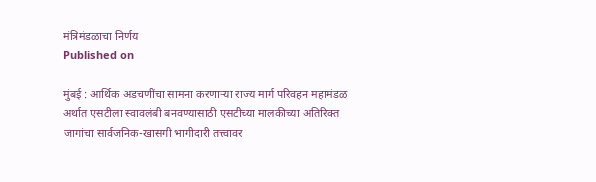मंत्रिमंडळाचा निर्णय
Published on

मुंबई : आर्थिक अडचणींचा सामना करणाऱ्या राज्य मार्ग परिवहन महामंडळ अर्थात एसटीला स्वावलंबी बनवण्यासाठी एसटीच्या मालकीच्या अतिरिक्त जागांचा सार्वजनिक-खासगी भागीदारी तत्त्वावर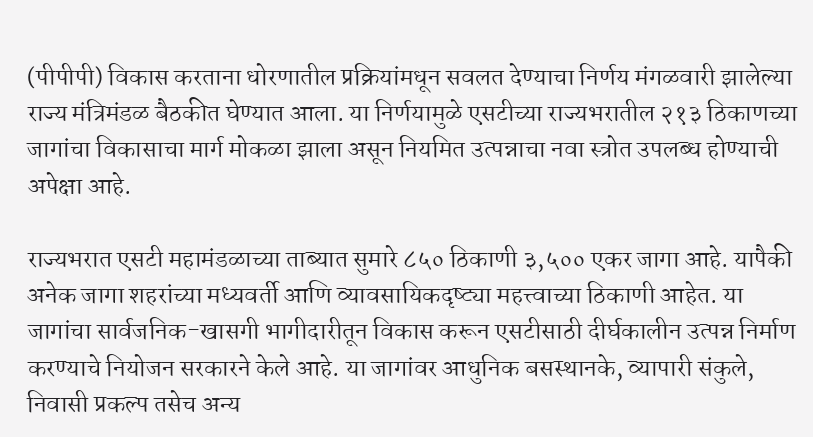(पीपीपी) विकास करताना धोरणातील प्रक्रियांमधून सवलत देण्याचा निर्णय मंगळवारी झालेल्या राज्य मंत्रिमंडळ बैठकीत घेण्यात आला. या निर्णयामुळे एसटीच्या राज्यभरातील २१३ ठिकाणच्या जागांचा विकासाचा मार्ग मोकळा झाला असून नियमित उत्पन्नाचा नवा स्त्रोत उपलब्ध होण्याची अपेक्षा आहे.

राज्यभरात एसटी महामंडळाच्या ताब्यात सुमारे ८५० ठिकाणी ३,५०० एकर जागा आहे. यापैकी अनेक जागा शहरांच्या मध्यवर्ती आणि व्यावसायिकदृष्ट्या महत्त्वाच्या ठिकाणी आहेत. या जागांचा सार्वजनिक-खासगी भागीदारीतून विकास करून एसटीसाठी दीर्घकालीन उत्पन्न निर्माण करण्याचे नियोजन सरकारने केले आहे. या जागांवर आधुनिक बसस्थानके, व्यापारी संकुले, निवासी प्रकल्प तसेच अन्य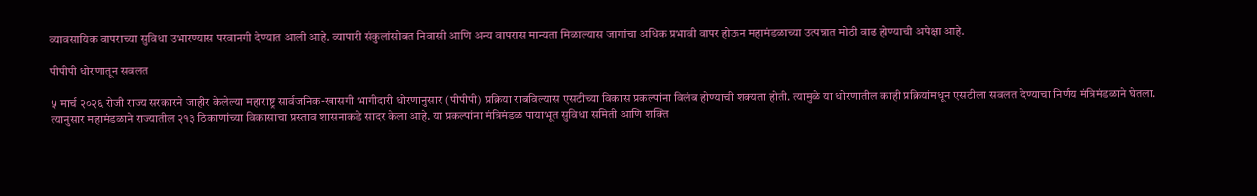व्यावसायिक वापराच्या सुविधा उभारण्यास परवानगी देण्यात आली आहे. व्यापारी संकुलांसोबत निवासी आणि अन्य वापरास मान्यता मिळाल्यास जागांचा अधिक प्रभावी वापर होऊन महामंडळाच्या उत्पन्नात मोठी वाढ होण्याची अपेक्षा आहे.

पीपीपी धोरणातून सवलत

५ मार्च २०२६ रोजी राज्य सरकारने जाहीर केलेल्या महाराष्ट्र सार्वजनिक-खासगी भागीदारी धोरणानुसार (पीपीपी) प्रक्रिया राबविल्यास एसटीच्या विकास प्रकल्पांना विलंब होण्याची शक्यता होती. त्यामुळे या धोरणातील काही प्रक्रियांमधून एसटीला सवलत देण्याचा निर्णय मंत्रिमंडळाने घेतला. त्यानुसार महामंडळाने राज्यातील २१३ ठिकाणांच्या विकासाचा प्रस्ताव शासनाकडे सादर केला आहे. या प्रकल्पांना मंत्रिमंडळ पायाभूत सुविधा समिती आणि शक्ति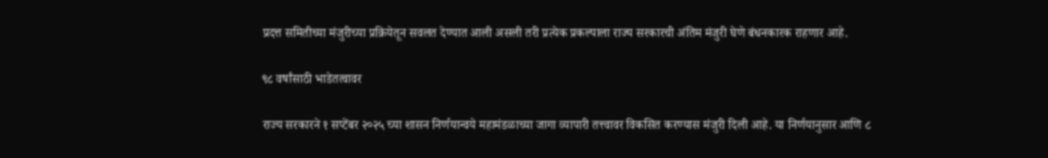प्रदत्त समितीच्या मंजुरीच्या प्रक्रियेतून सवलत देण्यात आली असली तरी प्रत्येक प्रकल्पाला राज्य सरकारची अंतिम मंजुरी घेणे बंधनकारक राहणार आहे.

९८ वर्षांसाठी भाडेतत्वावर

राज्य सरकारने १ सप्टेंबर २०२५ च्या शासन निर्णयान्वये महामंडळाच्या जागा व्यापारी तत्त्वावर विकसित करण्यास मंजुरी दिली आहे. या निर्णयानुसार आणि ८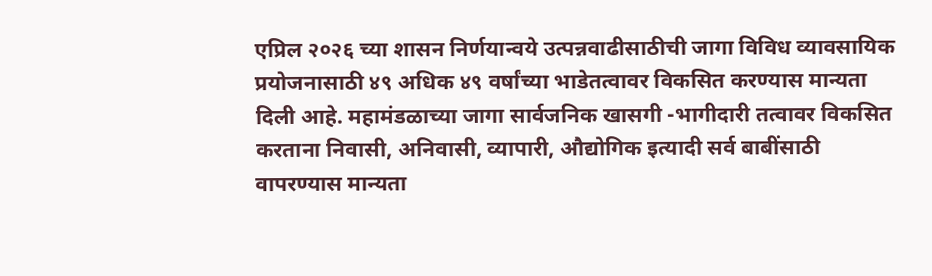एप्रिल २०२६ च्या शासन निर्णयान्वये उत्पन्नवाढीसाठीची जागा विविध व्यावसायिक प्रयोजनासाठी ४९ अधिक ४९ वर्षांच्या भाडेतत्वावर विकसित करण्यास मान्यता दिली आहे. महामंडळाच्या जागा सार्वजनिक खासगी -भागीदारी तत्वावर विकसित करताना निवासी, अनिवासी, व्यापारी, औद्योगिक इत्यादी सर्व बाबींसाठी वापरण्यास मान्यता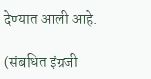देण्यात आली आहे.

(संबधित इंग्रजी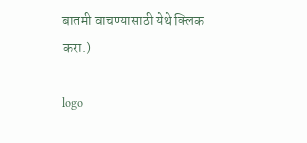बातमी वाचण्यासाठी येथे क्लिक करा.)

logo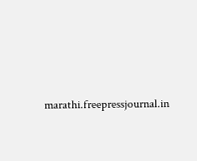marathi.freepressjournal.in